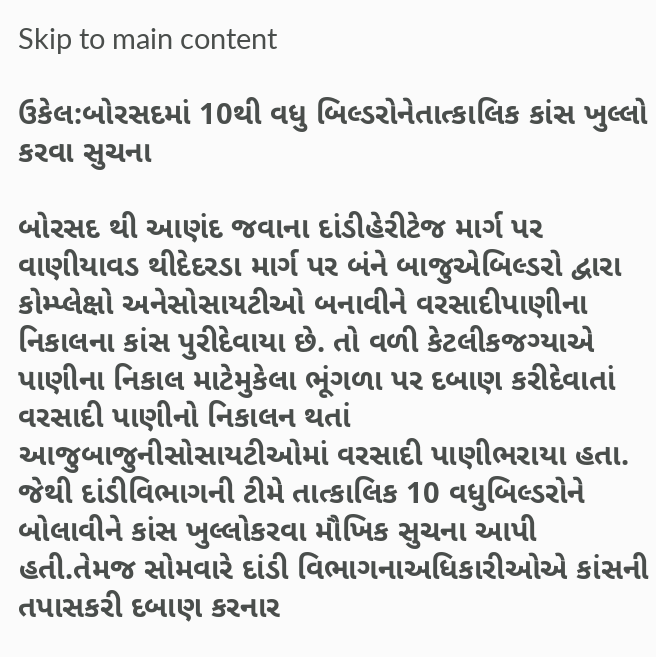Skip to main content

ઉકેલ:બોરસદમાં 10થી વધુ બિલ્ડરોનેતાત્કાલિક કાંસ ખુલ્લો કરવા સુચના

બોરસદ થી આણંદ જવાના દાંડીહેરીટેજ માર્ગ પર વાણીયાવડ થીદેદરડા માર્ગ પર બંને બાજુએબિલ્ડરો દ્વારા કોમ્પ્લેક્ષો અનેસોસાયટીઓ બનાવીને વરસાદીપાણીના નિકાલના કાંસ પુરીદેવાયા છે. તો વળી કેટલીકજગ્યાએ પાણીના નિકાલ માટેમુકેલા ભૂંગળા પર દબાણ કરીદેવાતાં વરસાદી પાણીનો નિકાલન થતાં આજુબાજુનીસોસાયટીઓમાં વરસાદી પાણીભરાયા હતા. જેથી દાંડીવિભાગની ટીમે તાત્કાલિક 10 વધુબિલ્ડરોને બોલાવીને કાંસ ખુલ્લોકરવા મૌખિક સુચના આપી હતી.તેમજ સોમવારે દાંડી વિભાગનાઅધિકારીઓએ કાંસની તપાસકરી દબાણ કરનાર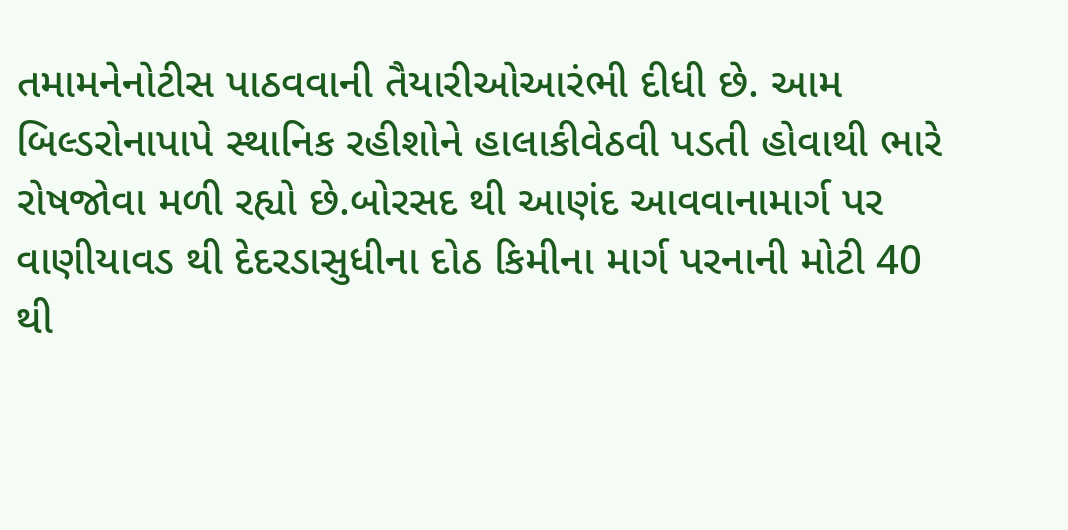તમામનેનોટીસ પાઠવવાની તૈયારીઓઆરંભી દીધી છે. આમ બિલ્ડરોનાપાપે સ્થાનિક રહીશોને હાલાકીવેઠવી પડતી હોવાથી ભારે રોષજોવા મળી રહ્યો છે.બોરસદ થી આણંદ આવવાનામાર્ગ પર વાણીયાવડ થી દેદરડાસુધીના દોઠ કિમીના માર્ગ પરનાની મોટી 40 થી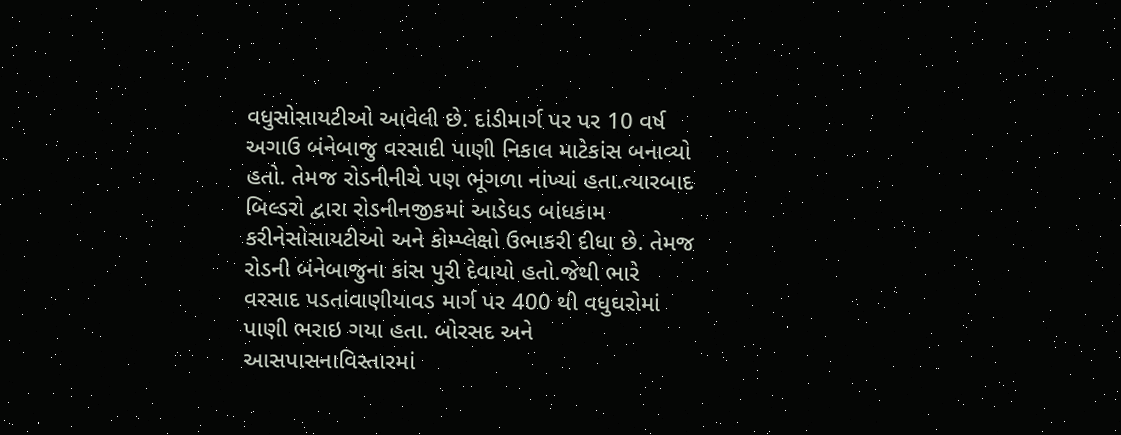વધુસોસાયટીઓ આવેલી છે. દાંડીમાર્ગ પર પર 10 વર્ષ અગાઉ બંનેબાજુ વરસાદી પાણી નિકાલ માટેકાંસ બનાવ્યો હતો. તેમજ રોડનીનીચે પણ ભૂંગળા નાંખ્યાં હતા.ત્યારબાદ બિલ્ડરો દ્વારા રોડનીનજીકમાં આડેધડ બાંધકામ કરીનેસોસાયટીઓ અને કોમ્પ્લેક્ષો ઉભાકરી દીધા છે. તેમજ રોડની બંનેબાજુના કાંસ પુરી દેવાયો હતો.જેથી ભારે વરસાદ પડતાંવાણીયાવડ માર્ગ પર 400 થી વધુઘરોમાં પાણી ભરાઇ ગયા હતા. બોરસદ અને આસપાસનાવિસ્તારમાં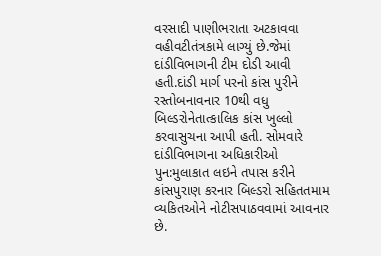વરસાદી પાણીભરાતા અટકાવવા વહીવટીતંત્રકામે લાગ્યું છે.જેમાં દાંડીવિભાગની ટીમ દોડી આવી હતી.દાંડી માર્ગ પરનો કાંસ પુરીને રસ્તોબનાવનાર 10થી વધુ બિલ્ડરોનેતાત્કાલિક કાંસ ખુલ્લો કરવાસુચના આપી હતી. સોમવારે દાંડીવિભાગના અધિકારીઓ પુન:મુલાકાત લઇને તપાસ કરીને કાંસપુરાણ કરનાર બિલ્ડરો સહિતતમામ વ્યકિતઓને નોટીસપાઠવવામાં આવનાર છે.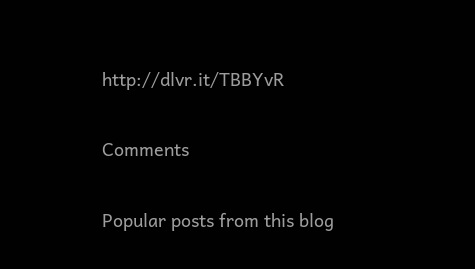http://dlvr.it/TBBYvR

Comments

Popular posts from this blog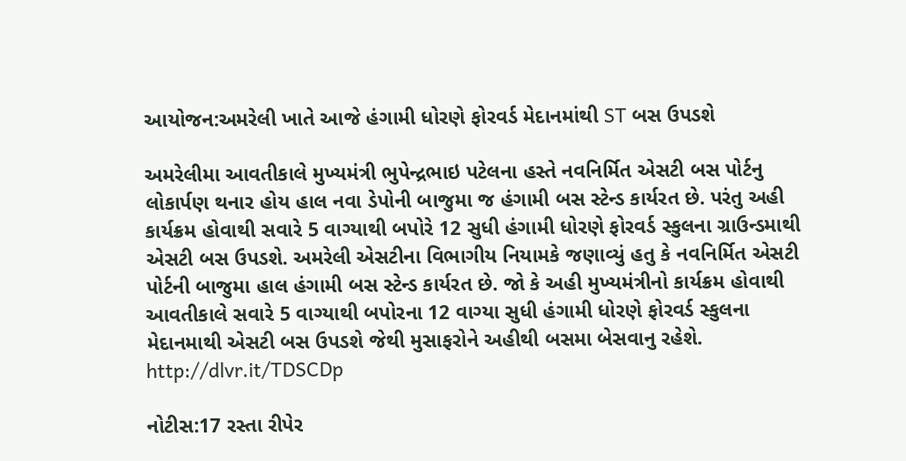આયોજન:અમરેલી ખાતે આજે હંગામી ધોરણે ફોરવર્ડ મેદાનમાંથી ST બસ ઉપડશે

અમરેલીમા આવતીકાલે મુખ્યમંત્રી ભુપેન્દ્રભાઇ પટેલના હસ્તે નવનિર્મિત એસટી બસ પોર્ટનુ લોકાર્પણ થનાર હોય હાલ નવા ડેપોની બાજુમા જ હંગામી બસ સ્ટેન્ડ કાર્યરત છે. પરંતુ અહી કાર્યક્રમ હોવાથી સવારે 5 વાગ્યાથી બપોરે 12 સુધી હંગામી ધોરણે ફોરવર્ડ સ્કુલના ગ્રાઉન્ડમાથી એસટી બસ ઉપડશે. અમરેલી એસટીના વિભાગીય નિયામકે જણાવ્યું હતુ કે નવનિર્મિત એસટી પોર્ટની બાજુમા હાલ હંગામી બસ સ્ટેન્ડ કાર્યરત છે. જો કે અહી મુખ્યમંત્રીનો કાર્યક્રમ હોવાથી આવતીકાલે સવારે 5 વાગ્યાથી બપોરના 12 વાગ્યા સુધી હંગામી ધોરણે ફોરવર્ડ સ્કુલના મેદાનમાથી એસટી બસ ઉપડશે જેથી મુસાફરોને અહીથી બસમા બેસવાનુ રહેશે. http://dlvr.it/TDSCDp

નોટીસ:17 રસ્તા રીપેર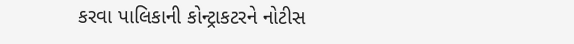કરવા પાલિકાની કોન્ટ્રાકટરને નોટીસ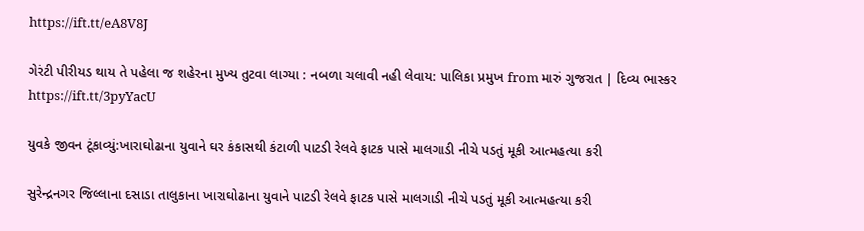https://ift.tt/eA8V8J

ગેરંટી પીરીયડ થાય તે પહેલા જ શહેરના મુખ્ય તુટવા લાગ્યા : નબળા ચલાવી નહી લેવાય: પાલિકા પ્રમુખ from મારું ગુજરાત | દિવ્ય ભાસ્કર https://ift.tt/3pyYacU

યુવકે જીવન ટૂંકાવ્યું:ખારાઘોઢાના યુવાને ઘર કંકાસથી કંટાળી પાટડી રેલવે ફાટક પાસે માલગાડી નીચે પડતું મૂકી આત્મહત્યા કરી

સુરેન્દ્રનગર જિલ્લાના દસાડા તાલુકાના ખારાઘોઢાના યુવાને પાટડી રેલવે ફાટક પાસે માલગાડી નીચે પડતું મૂકી આત્મહત્યા કરી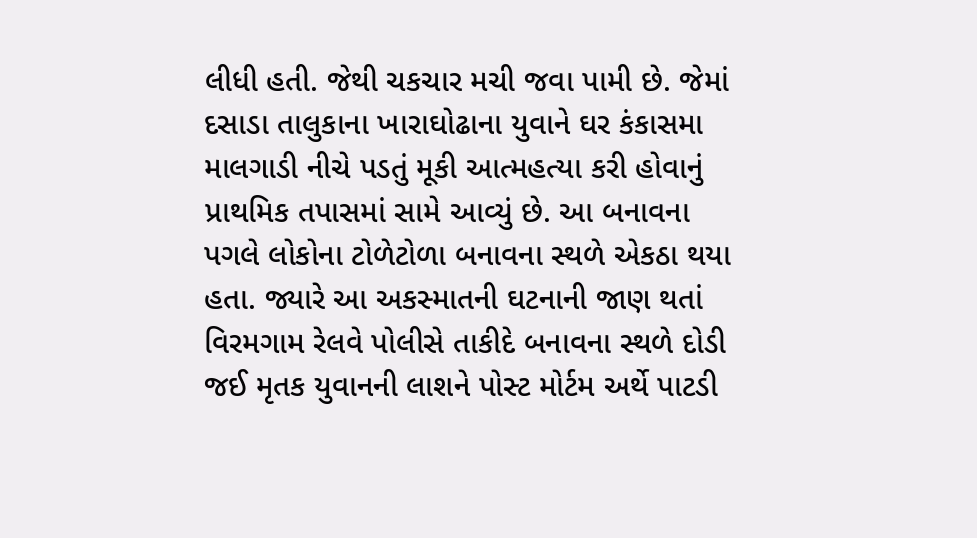લીધી હતી. જેથી ચકચાર મચી જવા પામી છે. જેમાં દસાડા તાલુકાના ખારાઘોઢાના યુવાને ઘર કંકાસમા માલગાડી નીચે પડતું મૂકી આત્મહત્યા કરી હોવાનું પ્રાથમિક તપાસમાં સામે આવ્યું છે. આ બનાવના પગલે લોકોના ટોળેટોળા બનાવના સ્થળે એકઠા થયા હતા. જ્યારે આ અકસ્માતની ઘટનાની જાણ થતાં વિરમગામ રેલવે પોલીસે તાકીદે બનાવના સ્થળે દોડી જઈ મૃતક યુવાનની લાશને પોસ્ટ મોર્ટમ અર્થે પાટડી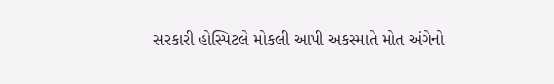સરકારી હોસ્પિટલે મોકલી આપી અકસ્માતે મોત અંગેનો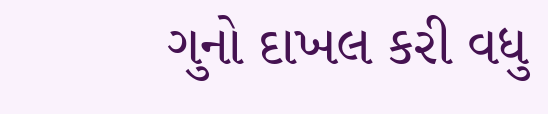ગુનો દાખલ કરી વધુ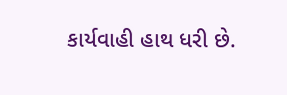કાર્યવાહી હાથ ધરી છે.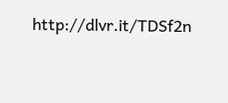http://dlvr.it/TDSf2n